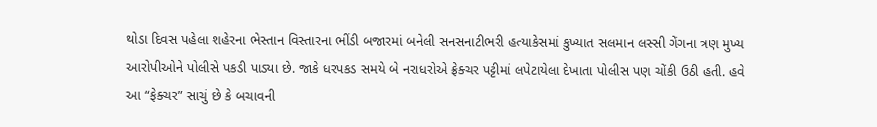થોડા દિવસ પહેલા શહેરના ભેસ્તાન વિસ્તારના ભીંડી બજારમાં બનેલી સનસનાટીભરી હત્યાકેસમાં કુખ્યાત સલમાન લસ્સી ગેંગના ત્રણ મુખ્ય આરોપીઓને પોલીસે પકડી પાડ્યા છે. જાકે ધરપકડ સમયે બે નરાધરોએ ફ્રેક્ચર પટ્ટીમાં લપેટાયેલા દેખાતા પોલીસ પણ ચોંકી ઉઠી હતી. હવે આ “ફેક્ચર” સાચું છે કે બચાવની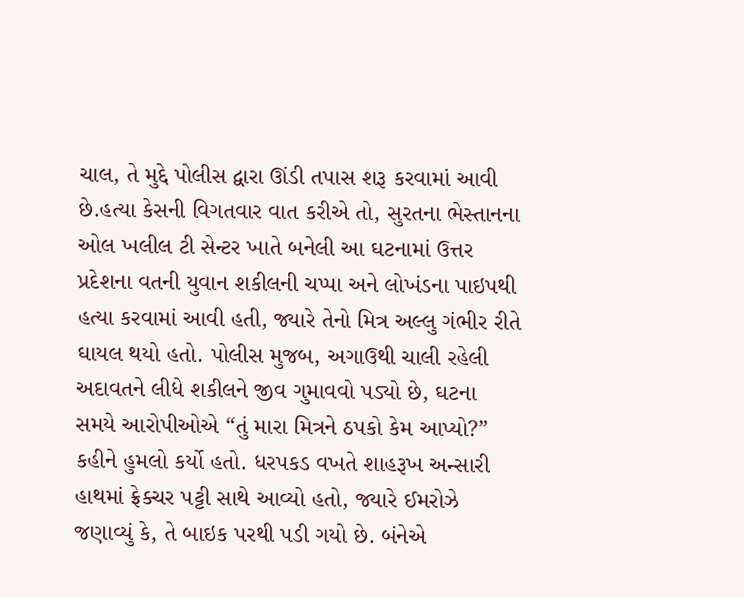ચાલ, તે મુદ્દે પોલીસ દ્વારા ઊંડી તપાસ શરૂ કરવામાં આવી છે.હત્યા કેસની વિગતવાર વાત કરીએ તો, સુરતના ભેસ્તાનના ઓલ ખલીલ ટી સેન્ટર ખાતે બનેલી આ ઘટનામાં ઉત્તર પ્રદેશના વતની યુવાન શકીલની ચપ્પા અને લોખંડના પાઇપથી હત્યા કરવામાં આવી હતી, જ્યારે તેનો મિત્ર અલ્લુ ગંભીર રીતે ઘાયલ થયો હતો. પોલીસ મુજબ, અગાઉથી ચાલી રહેલી અદાવતને લીધે શકીલને જીવ ગુમાવવો પડ્યો છે, ઘટના સમયે આરોપીઓએ “તું મારા મિત્રને ઠપકો કેમ આપ્યો?” કહીને હુમલો કર્યો હતો. ધરપકડ વખતે શાહરૂખ અન્સારી હાથમાં ફ્રેક્ચર પટ્ટી સાથે આવ્યો હતો, જ્યારે ઈમરોઝે જણાવ્યું કે, તે બાઇક પરથી પડી ગયો છે. બંનેએ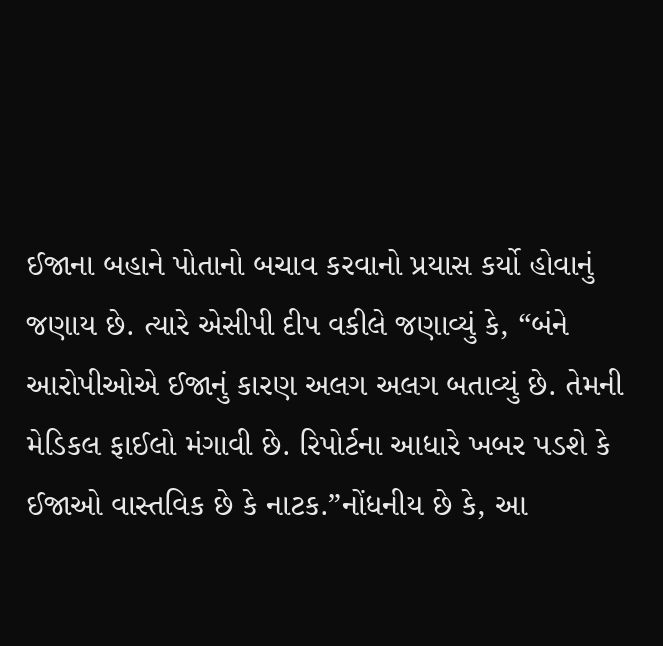ઈજાના બહાને પોતાનો બચાવ કરવાનો પ્રયાસ કર્યો હોવાનું જણાય છે. ત્યારે એસીપી દીપ વકીલે જણાવ્યું કે, “બંને આરોપીઓએ ઈજાનું કારણ અલગ અલગ બતાવ્યું છે. તેમની મેડિકલ ફાઈલો મંગાવી છે. રિપોર્ટના આધારે ખબર પડશે કે ઈજાઓ વાસ્તવિક છે કે નાટક.”નોંધનીય છે કે, આ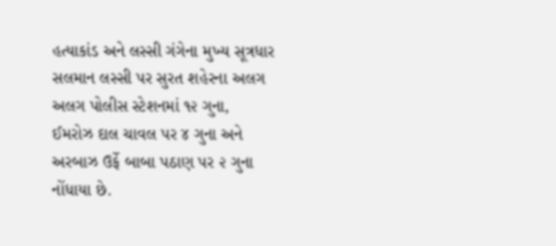હત્યાકાંડ અને લસ્સી ગંગેના મુખ્ય સૂત્રધાર સલમાન લસ્સી પર સુરત શહેરના અલગ અલગ પોલીસ સ્ટેશનમાં ૧૨ ગુના, ઈમરોઝ દાલ ચાવલ પર ૪ ગુના અને અરબાઝ ઉર્ફે બાબા પઠાણ પર ૨ ગુના નોંધાયા છે.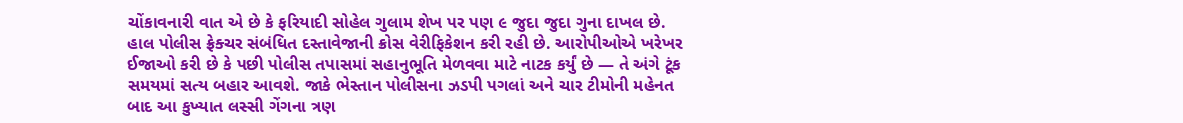ચોંકાવનારી વાત એ છે કે ફરિયાદી સોહેલ ગુલામ શેખ પર પણ ૯ જુદા જુદા ગુના દાખલ છે. હાલ પોલીસ ફ્રેક્ચર સંબંધિત દસ્તાવેજાની ક્રોસ વેરીફિકેશન કરી રહી છે. આરોપીઓએ ખરેખર ઈજાઓ કરી છે કે પછી પોલીસ તપાસમાં સહાનુભૂતિ મેળવવા માટે નાટક કર્યું છે — તે અંગે ટૂંક સમયમાં સત્ય બહાર આવશે. જાકે ભેસ્તાન પોલીસના ઝડપી પગલાં અને ચાર ટીમોની મહેનત બાદ આ કુખ્યાત લસ્સી ગેંગના ત્રણ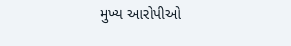મુખ્ય આરોપીઓ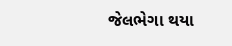જેલભેગા થયા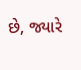છે, જ્યારે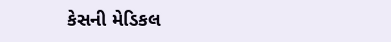કેસની મેડિકલ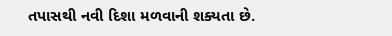તપાસથી નવી દિશા મળવાની શક્યતા છે.